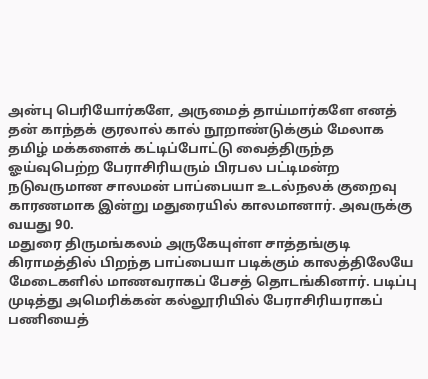அன்பு பெரியோர்களே, அருமைத் தாய்மார்களே எனத் தன் காந்தக் குரலால் கால் நூறாண்டுக்கும் மேலாக தமிழ் மக்களைக் கட்டிப்போட்டு வைத்திருந்த ஓய்வுபெற்ற பேராசிரியரும் பிரபல பட்டிமன்ற நடுவருமான சாலமன் பாப்பையா உடல்நலக் குறைவு காரணமாக இன்று மதுரையில் காலமானார். அவருக்கு வயது 90.
மதுரை திருமங்கலம் அருகேயுள்ள சாத்தங்குடி கிராமத்தில் பிறந்த பாப்பையா படிக்கும் காலத்திலேயே மேடைகளில் மாணவராகப் பேசத் தொடங்கினார். படிப்பு முடித்து அமெரிக்கன் கல்லூரியில் பேராசிரியராகப் பணியைத்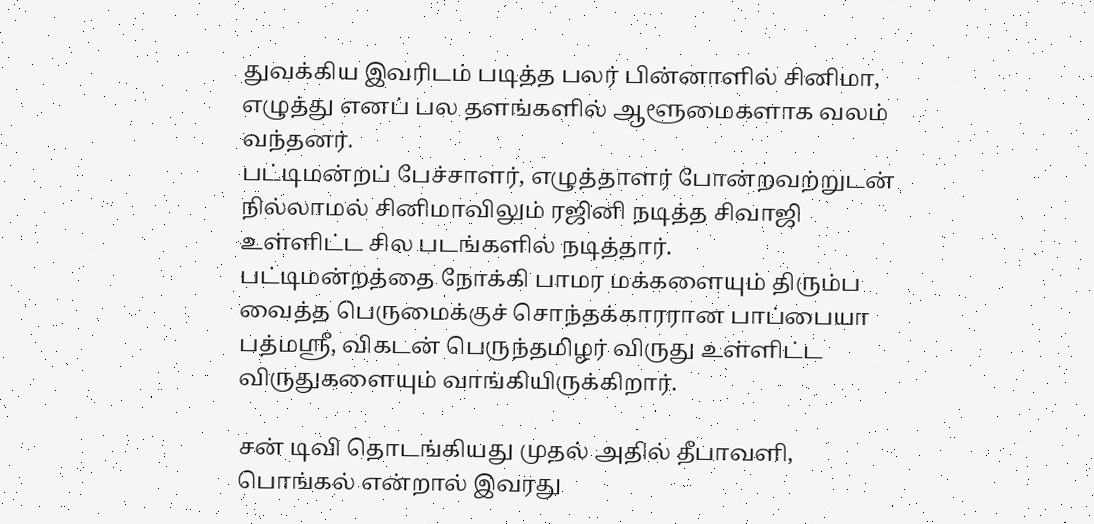துவக்கிய இவரிடம் படித்த பலர் பின்னாளில் சினிமா, எழுத்து எனப் பல தளங்களில் ஆளூமைகளாக வலம் வந்தனர்.
பட்டிமன்றப் பேச்சாளர், எழுத்தாளர் போன்றவற்றுடன் நில்லாமல் சினிமாவிலும் ரஜினி நடித்த சிவாஜி உள்ளிட்ட சில படங்களில் நடித்தார்.
பட்டிமன்றத்தை நோக்கி பாமர மக்களையும் திரும்ப வைத்த பெருமைக்குச் சொந்தக்காரரான பாப்பையா பத்மஸ்ரீ, விகடன் பெருந்தமிழர் விருது உள்ளிட்ட விருதுகளையும் வாங்கியிருக்கிறார்.

சன் டிவி தொடங்கியது முதல் அதில் தீபாவளி, பொங்கல் என்றால் இவரது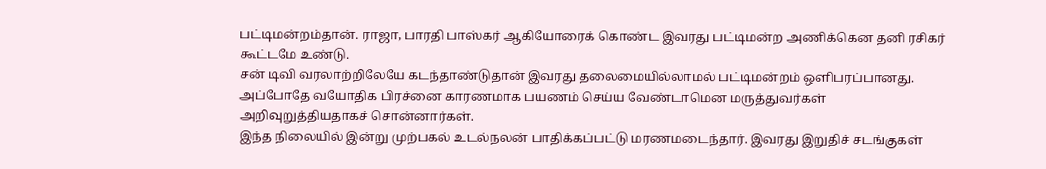பட்டிமன்றம்தான். ராஜா, பாரதி பாஸ்கர் ஆகியோரைக் கொண்ட இவரது பட்டிமன்ற அணிக்கென தனி ரசிகர் கூட்டமே உண்டு.
சன் டிவி வரலாற்றிலேயே கடந்தாண்டுதான் இவரது தலைமையில்லாமல் பட்டிமன்றம் ஒளிபரப்பானது. அப்போதே வயோதிக பிரச்னை காரணமாக பயணம் செய்ய வேண்டாமென மருத்துவர்கள் அறிவுறுத்தியதாகச் சொன்னார்கள்.
இந்த நிலையில் இன்று முற்பகல் உடல்நலன் பாதிக்கப்பட்டு மரணமடைந்தார். இவரது இறுதிச் சடங்குகள்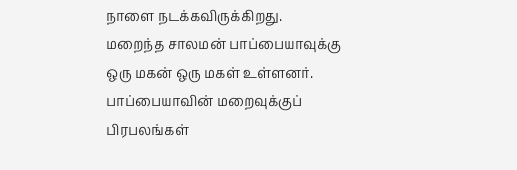நாளை நடக்கவிருக்கிறது.
மறைந்த சாலமன் பாப்பையாவுக்கு ஒரு மகன் ஒரு மகள் உள்ளனர்.
பாப்பையாவின் மறைவுக்குப் பிரபலங்கள்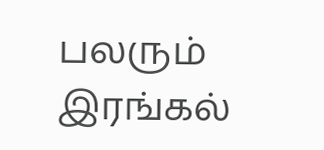பலரும் இரங்கல்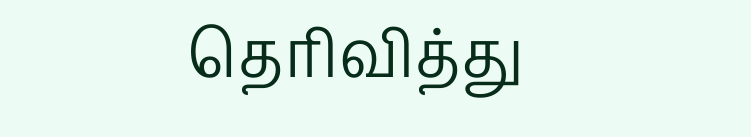தெரிவித்து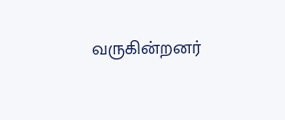வருகின்றனர்